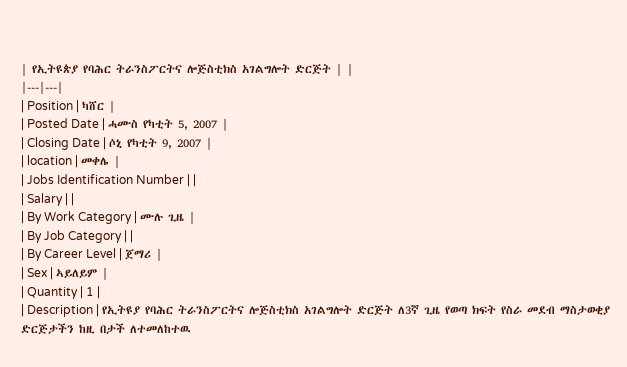| የኢትዩጵያ የባሕር ትራንስፖርትና ሎጅስቲክስ አገልግሎት ድርጅት | |
|---|---|
| Position | ካሸር |
| Posted Date | ሓሙስ የካቲት 5, 2007 |
| Closing Date | ሶኒ የካቲት 9, 2007 |
| location | መቀሌ |
| Jobs Identification Number | |
| Salary | |
| By Work Category | ሙሉ ጊዜ |
| By Job Category | |
| By Career Level | ጀማሪ |
| Sex | ኣይለይም |
| Quantity | 1 |
| Description | የኢትዩያ የባሕር ትራንስፖርትና ሎጅስቲክስ አገልግሎት ድርጅት ለ3ኛ ጊዜ የወጣ ክፍት የስራ መደብ ማስታወቂያ ድርጅታችን ከዚ በታች ለተመለከተዉ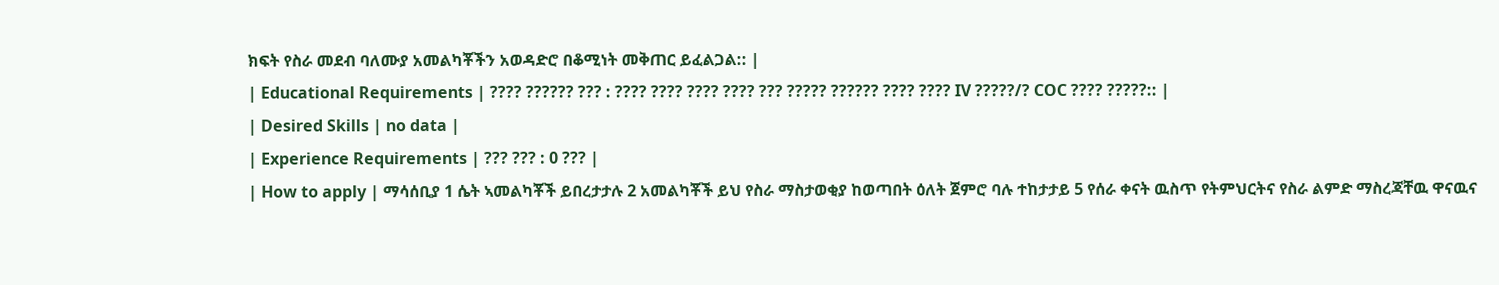ክፍት የስራ መደብ ባለሙያ አመልካቾችን አወዳድሮ በቆሚነት መቅጠር ይፈልጋል:: |
| Educational Requirements | ???? ?????? ??? : ???? ???? ???? ???? ??? ????? ?????? ???? ???? IV ?????/? COC ???? ?????:: |
| Desired Skills | no data |
| Experience Requirements | ??? ??? : 0 ??? |
| How to apply | ማሳሰቢያ 1 ሴት ኣመልካቾች ይበረታታሉ 2 አመልካቾች ይህ የስራ ማስታወቂያ ከወጣበት ዕለት ጀምሮ ባሉ ተከታታይ 5 የሰራ ቀናት ዉስጥ የትምህርትና የስራ ልምድ ማስረጃቸዉ ዋናዉና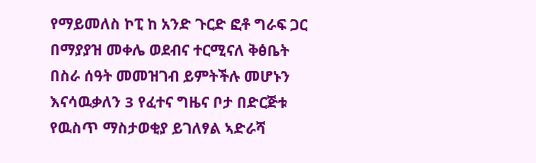የማይመለስ ኮፒ ከ አንድ ጉርድ ፎቶ ግራፍ ጋር በማያያዝ መቀሌ ወደብና ተርሚናለ ቅፅቤት በስራ ሰዓት መመዝገብ ይምትችሉ መሆኑን እናሳዉቃለን 3 የፈተና ግዜና ቦታ በድርጅቱ የዉስጥ ማስታወቂያ ይገለፃል ኣድራሻ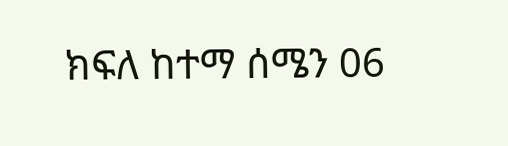ክፍለ ከተማ ሰሜን 06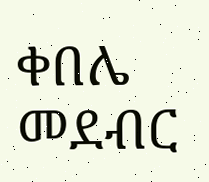ቀበሌ መደብር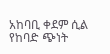አከባቢ ቀደም ሲል የከባድ ጭነት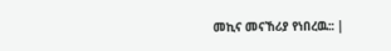መኪና መናኸሪያ የነበረዉ:: |